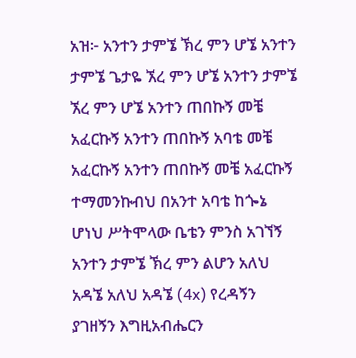አዝ፦ አንተን ታምኜ ኽረ ምን ሆኜ አንተን ታምኜ ጌታዬ ኧረ ምን ሆኜ አንተን ታምኜ ኧረ ምን ሆኜ አንተን ጠበኩኝ መቼ አፈርኩኝ አንተን ጠበኩኝ አባቴ መቼ አፈርኩኝ አንተን ጠበኩኝ መቼ አፈርኩኝ ተማመንኩብህ በአንተ አባቴ ከጐኔ ሆነህ ሥትሞላው ቤቴን ምንስ አገኘኝ አንተን ታምኜ ኽረ ምን ልሆን አለህ አዳኜ አለህ አዳኜ (4x) የረዳኝን ያገዘኝን እግዚአብሔርን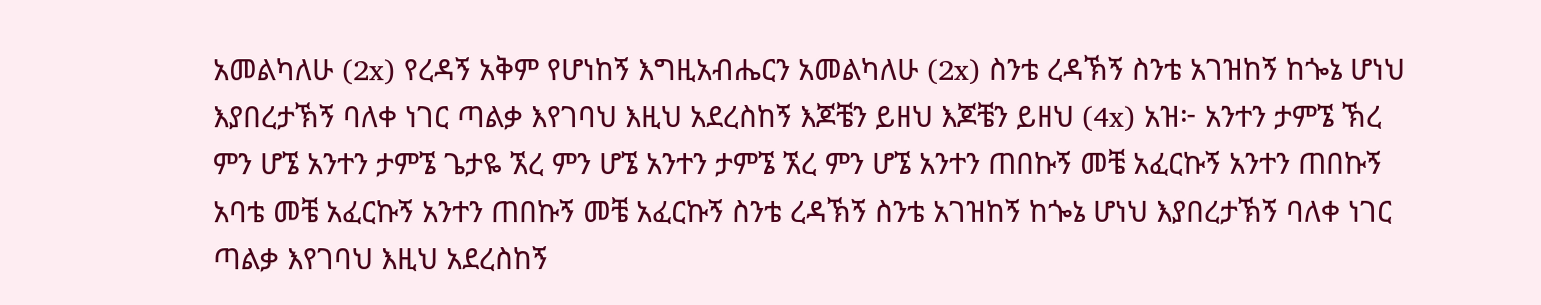አመልካለሁ (2x) የረዳኝ አቅም የሆነከኝ እግዚአብሔርን አመልካለሁ (2x) ስንቴ ረዳኽኝ ስንቴ አገዝከኝ ከጐኔ ሆነህ እያበረታኽኝ ባለቀ ነገር ጣልቃ እየገባህ እዚህ አደረስከኝ እጆቼን ይዘህ እጆቼን ይዘህ (4x) አዝ፦ አንተን ታምኜ ኽረ ምን ሆኜ አንተን ታምኜ ጌታዬ ኧረ ምን ሆኜ አንተን ታምኜ ኧረ ምን ሆኜ አንተን ጠበኩኝ መቼ አፈርኩኝ አንተን ጠበኩኝ አባቴ መቼ አፈርኩኝ አንተን ጠበኩኝ መቼ አፈርኩኝ ስንቴ ረዳኽኝ ስንቴ አገዝከኝ ከጐኔ ሆነህ እያበረታኽኝ ባለቀ ነገር ጣልቃ እየገባህ እዚህ አደረስከኝ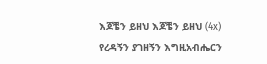እጆቼን ይዘህ እጆቼን ይዘህ (4x) የረዳኝን ያገዘኝን እግዚአብሔርን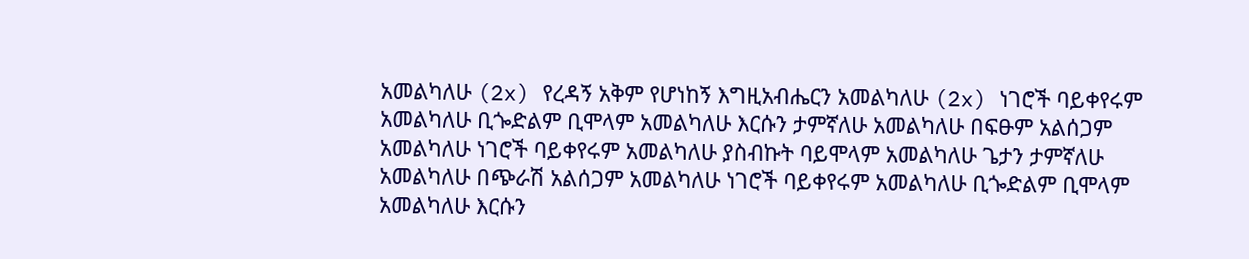አመልካለሁ (2x) የረዳኝ አቅም የሆነከኝ እግዚአብሔርን አመልካለሁ (2x) ነገሮች ባይቀየሩም አመልካለሁ ቢጐድልም ቢሞላም አመልካለሁ እርሱን ታምኛለሁ አመልካለሁ በፍፁም አልሰጋም አመልካለሁ ነገሮች ባይቀየሩም አመልካለሁ ያስብኩት ባይሞላም አመልካለሁ ጌታን ታምኛለሁ አመልካለሁ በጭራሽ አልሰጋም አመልካለሁ ነገሮች ባይቀየሩም አመልካለሁ ቢጐድልም ቢሞላም አመልካለሁ እርሱን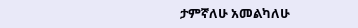ታምኛለሁ አመልካለሁ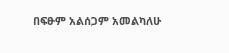በፍፁም አልሰጋም አመልካለሁ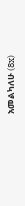አመልካለሁ (8x)